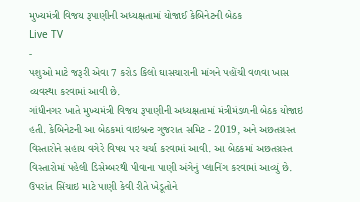મુખ્યમંત્રી વિજય રૂપાણીની અધ્યક્ષતામાં યોજાઈ કેબિનેટની બેઠક
Live TV
-
પશુઓ માટે જરૂરી એવા 7 કરોડ કિલો ઘાસચારાની માંગને પહોંચી વળવા ખાસ વ્યવસ્થા કરવામાં આવી છે.
ગાંધીનગર ખાતે મુખ્યમંત્રી વિજય રૂપાણીની અધ્યક્ષતામાં મંત્રીમંડળની બેઠક યોજાઇ હતી. કેબિનેટની આ બેઠકમાં વાઇબ્રન્ટ ગુજરાત સમિટ - 2019, અને અછતગ્રસ્ત વિસ્તારોને સહાય વગેરે વિષય પર ચર્ચા કરવામાં આવી. આ બેઠકમાં અછતગ્રસ્ત વિસ્તારોમાં પહેલી ડિસેમ્બરથી પીવાના પાણી અંગેનું પ્લાનિંગ કરવામાં આવ્યું છે. ઉપરાંત સિંચાઇ માટે પાણી કેવી રીતે ખેડૂતોને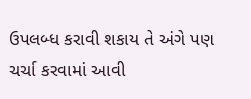ઉપલબ્ધ કરાવી શકાય તે અંગે પણ ચર્ચા કરવામાં આવી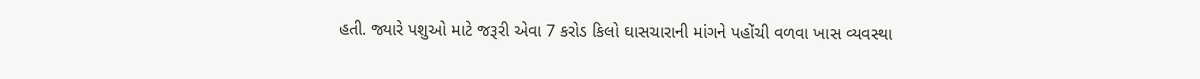હતી. જ્યારે પશુઓ માટે જરૂરી એવા 7 કરોડ કિલો ઘાસચારાની માંગને પહોંચી વળવા ખાસ વ્યવસ્થા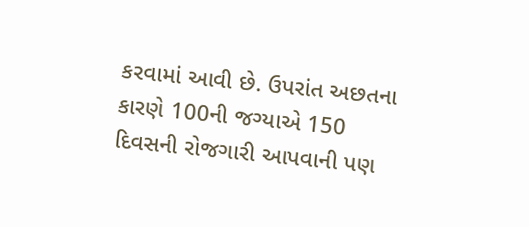કરવામાં આવી છે. ઉપરાંત અછતના કારણે 100ની જગ્યાએ 150 દિવસની રોજગારી આપવાની પણ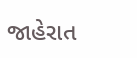જાહેરાત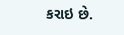કરાઇ છે.